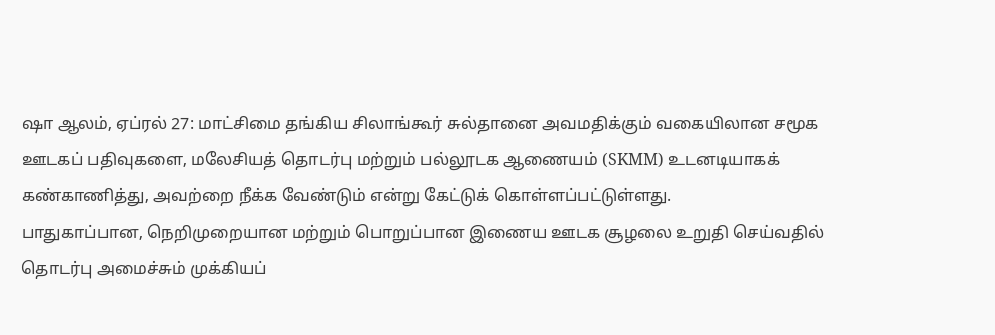ஷா ஆலம், ஏப்ரல் 27: மாட்சிமை தங்கிய சிலாங்கூர் சுல்தானை அவமதிக்கும் வகையிலான சமூக ஊடகப் பதிவுகளை, மலேசியத் தொடர்பு மற்றும் பல்லூடக ஆணையம் (SKMM) உடனடியாகக் கண்காணித்து, அவற்றை நீக்க வேண்டும் என்று கேட்டுக் கொள்ளப்பட்டுள்ளது.
பாதுகாப்பான, நெறிமுறையான மற்றும் பொறுப்பான இணைய ஊடக சூழலை உறுதி செய்வதில் தொடர்பு அமைச்சும் முக்கியப்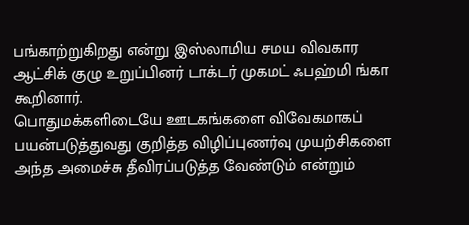பங்காற்றுகிறது என்று இஸ்லாமிய சமய விவகார ஆட்சிக் குழு உறுப்பினர் டாக்டர் முகமட் ஃபஹ்மி ங்கா கூறினார்.
பொதுமக்களிடையே ஊடகங்களை விவேகமாகப் பயன்படுத்துவது குறித்த விழிப்புணர்வு முயற்சிகளை அந்த அமைச்சு தீவிரப்படுத்த வேண்டும் என்றும்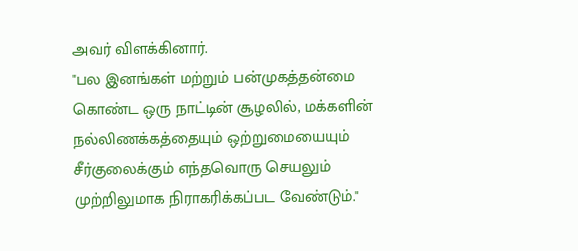அவர் விளக்கினார்.
"பல இனங்கள் மற்றும் பன்முகத்தன்மை கொண்ட ஒரு நாட்டின் சூழலில், மக்களின் நல்லிணக்கத்தையும் ஒற்றுமையையும் சீர்குலைக்கும் எந்தவொரு செயலும் முற்றிலுமாக நிராகரிக்கப்பட வேண்டும்."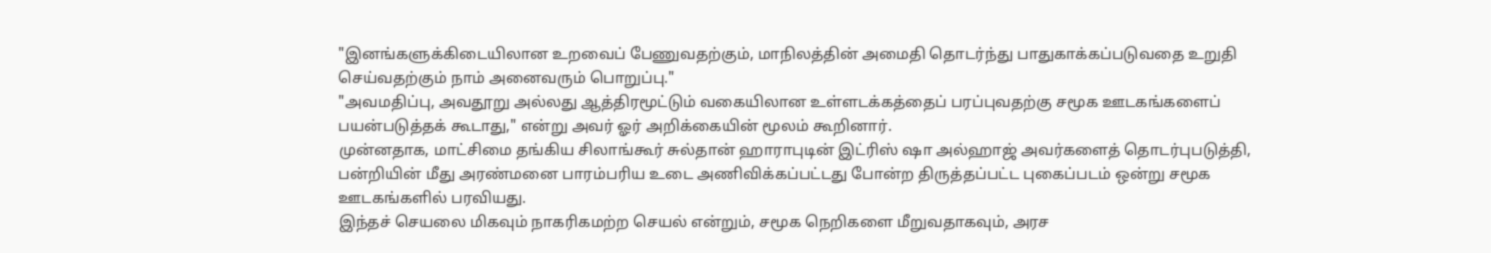"இனங்களுக்கிடையிலான உறவைப் பேணுவதற்கும், மாநிலத்தின் அமைதி தொடர்ந்து பாதுகாக்கப்படுவதை உறுதி செய்வதற்கும் நாம் அனைவரும் பொறுப்பு."
"அவமதிப்பு, அவதூறு அல்லது ஆத்திரமூட்டும் வகையிலான உள்ளடக்கத்தைப் பரப்புவதற்கு சமூக ஊடகங்களைப் பயன்படுத்தக் கூடாது," என்று அவர் ஓர் அறிக்கையின் மூலம் கூறினார்.
முன்னதாக, மாட்சிமை தங்கிய சிலாங்கூர் சுல்தான் ஹாராபுடின் இட்ரிஸ் ஷா அல்ஹாஜ் அவர்களைத் தொடர்புபடுத்தி, பன்றியின் மீது அரண்மனை பாரம்பரிய உடை அணிவிக்கப்பட்டது போன்ற திருத்தப்பட்ட புகைப்படம் ஒன்று சமூக ஊடகங்களில் பரவியது.
இந்தச் செயலை மிகவும் நாகரிகமற்ற செயல் என்றும், சமூக நெறிகளை மீறுவதாகவும், அரச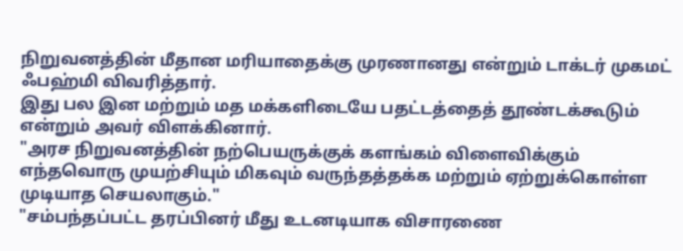நிறுவனத்தின் மீதான மரியாதைக்கு முரணானது என்றும் டாக்டர் முகமட் ஃபஹ்மி விவரித்தார்.
இது பல இன மற்றும் மத மக்களிடையே பதட்டத்தைத் தூண்டக்கூடும் என்றும் அவர் விளக்கினார்.
"அரச நிறுவனத்தின் நற்பெயருக்குக் களங்கம் விளைவிக்கும் எந்தவொரு முயற்சியும் மிகவும் வருந்தத்தக்க மற்றும் ஏற்றுக்கொள்ள முடியாத செயலாகும்."
"சம்பந்தப்பட்ட தரப்பினர் மீது உடனடியாக விசாரணை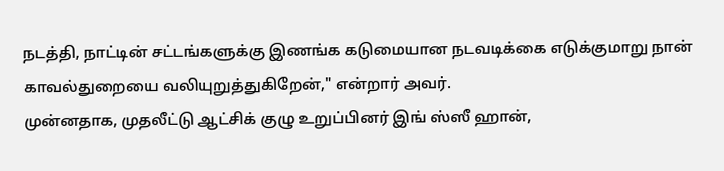நடத்தி, நாட்டின் சட்டங்களுக்கு இணங்க கடுமையான நடவடிக்கை எடுக்குமாறு நான் காவல்துறையை வலியுறுத்துகிறேன்," என்றார் அவர்.
முன்னதாக, முதலீட்டு ஆட்சிக் குழு உறுப்பினர் இங் ஸ்ஸீ ஹான்,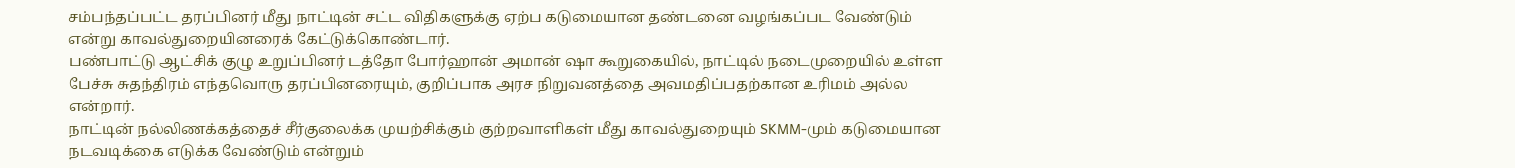சம்பந்தப்பட்ட தரப்பினர் மீது நாட்டின் சட்ட விதிகளுக்கு ஏற்ப கடுமையான தண்டனை வழங்கப்பட வேண்டும் என்று காவல்துறையினரைக் கேட்டுக்கொண்டார்.
பண்பாட்டு ஆட்சிக் குழு உறுப்பினர் டத்தோ போர்ஹான் அமான் ஷா கூறுகையில், நாட்டில் நடைமுறையில் உள்ள பேச்சு சுதந்திரம் எந்தவொரு தரப்பினரையும், குறிப்பாக அரச நிறுவனத்தை அவமதிப்பதற்கான உரிமம் அல்ல என்றார்.
நாட்டின் நல்லிணக்கத்தைச் சீர்குலைக்க முயற்சிக்கும் குற்றவாளிகள் மீது காவல்துறையும் SKMM-மும் கடுமையான நடவடிக்கை எடுக்க வேண்டும் என்றும்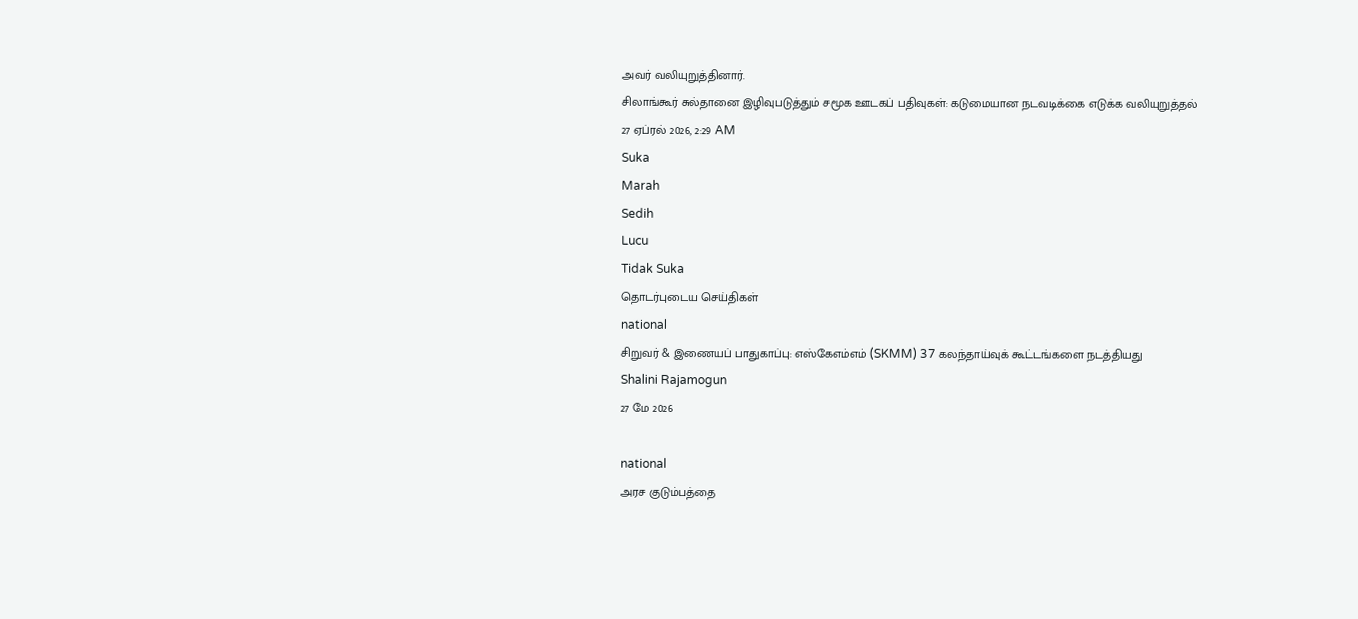அவர் வலியுறுத்தினார்.
சிலாங்கூர் சுல்தானை இழிவுபடுத்தும் சமூக ஊடகப் பதிவுகள்: கடுமையான நடவடிக்கை எடுக்க வலியுறுத்தல்
27 ஏப்ரல் 2026, 2:29 AM
Suka
Marah
Sedih
Lucu
Tidak Suka
தொடர்புடைய செய்திகள்
national
சிறுவர் & இணையப் பாதுகாப்பு: எஸ்கேஎம்எம் (SKMM) 37 கலந்தாய்வுக் கூட்டங்களை நடத்தியது
Shalini Rajamogun
27 மே 2026

national
அரச குடும்பத்தை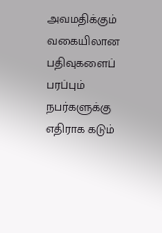அவமதிக்கும் வகையிலான பதிவுகளைப் பரப்பும் நபர்களுக்கு எதிராக கடும்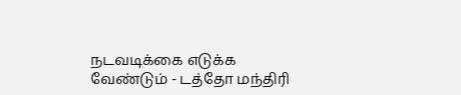நடவடிக்கை எடுக்க வேண்டும் - டத்தோ மந்திரி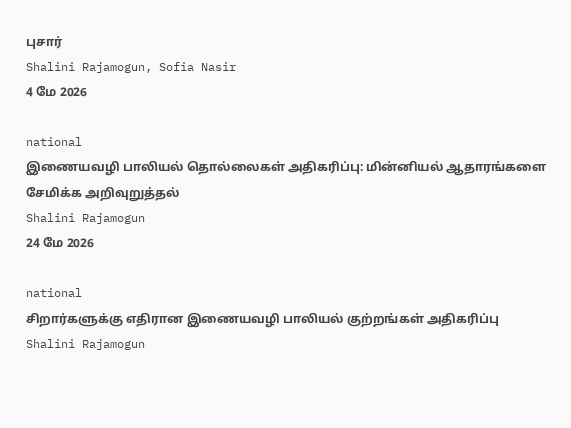புசார்
Shalini Rajamogun, Sofia Nasir
4 மே 2026

national
இணையவழி பாலியல் தொல்லைகள் அதிகரிப்பு: மின்னியல் ஆதாரங்களை சேமிக்க அறிவுறுத்தல்
Shalini Rajamogun
24 மே 2026

national
சிறார்களுக்கு எதிரான இணையவழி பாலியல் குற்றங்கள் அதிகரிப்பு
Shalini Rajamogun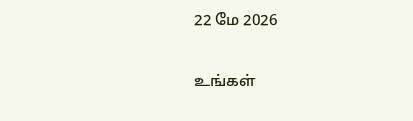22 மே 2026

உங்கள்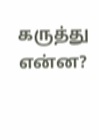கருத்து என்ன?